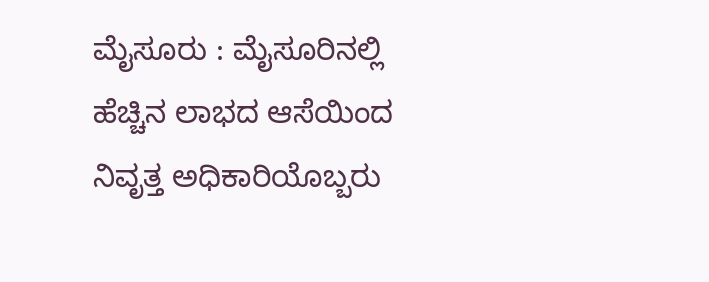ಮೈಸೂರು : ಮೈಸೂರಿನಲ್ಲಿ ಹೆಚ್ಚಿನ ಲಾಭದ ಆಸೆಯಿಂದ ನಿವೃತ್ತ ಅಧಿಕಾರಿಯೊಬ್ಬರು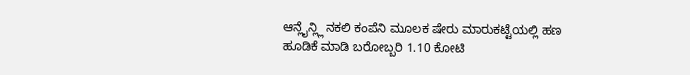ಆನ್ಲೈನ್ಲ್ಲಿ ನಕಲಿ ಕಂಪೆನಿ ಮೂಲಕ ಷೇರು ಮಾರುಕಟ್ಟೆಯಲ್ಲಿ ಹಣ ಹೂಡಿಕೆ ಮಾಡಿ ಬರೋಬ್ಬರಿ 1.10 ಕೋಟಿ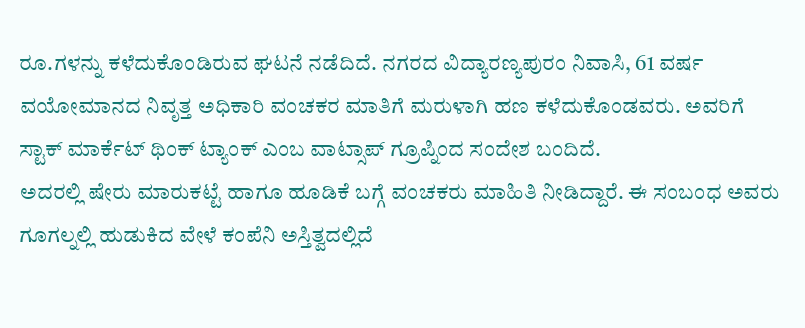ರೂ.ಗಳನ್ನು ಕಳೆದುಕೊಂಡಿರುವ ಘಟನೆ ನಡೆದಿದೆ. ನಗರದ ವಿದ್ಯಾರಣ್ಯಪುರಂ ನಿವಾಸಿ, 61 ವರ್ಷ ವಯೋಮಾನದ ನಿವೃತ್ತ ಅಧಿಕಾರಿ ವಂಚಕರ ಮಾತಿಗೆ ಮರುಳಾಗಿ ಹಣ ಕಳೆದುಕೊಂಡವರು. ಅವರಿಗೆ ಸ್ಟಾಕ್ ಮಾರ್ಕೆಟ್ ಥಿಂಕ್ ಟ್ಯಾಂಕ್ ಎಂಬ ವಾಟ್ಸಾಪ್ ಗ್ರೂಪ್ನಿಂದ ಸಂದೇಶ ಬಂದಿದೆ.
ಅದರಲ್ಲಿ ಷೇರು ಮಾರುಕಟ್ಟೆ ಹಾಗೂ ಹೂಡಿಕೆ ಬಗ್ಗೆ ವಂಚಕರು ಮಾಹಿತಿ ನೀಡಿದ್ದಾರೆ. ಈ ಸಂಬಂಧ ಅವರು ಗೂಗಲ್ನಲ್ಲಿ ಹುಡುಕಿದ ವೇಳೆ ಕಂಪೆನಿ ಅಸ್ತಿತ್ವದಲ್ಲಿದೆ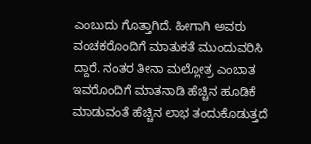ಎಂಬುದು ಗೊತ್ತಾಗಿದೆ. ಹೀಗಾಗಿ ಅವರು ವಂಚಕರೊಂದಿಗೆ ಮಾತುಕತೆ ಮುಂದುವರಿಸಿ ದ್ದಾರೆ. ನಂತರ ತೀನಾ ಮಲ್ಲೋತ್ರ ಎಂಬಾತ ಇವರೊಂದಿಗೆ ಮಾತನಾಡಿ ಹೆಚ್ಚಿನ ಹೂಡಿಕೆ ಮಾಡುವಂತೆ ಹೆಚ್ಚಿನ ಲಾಭ ತಂದುಕೊಡುತ್ತದೆ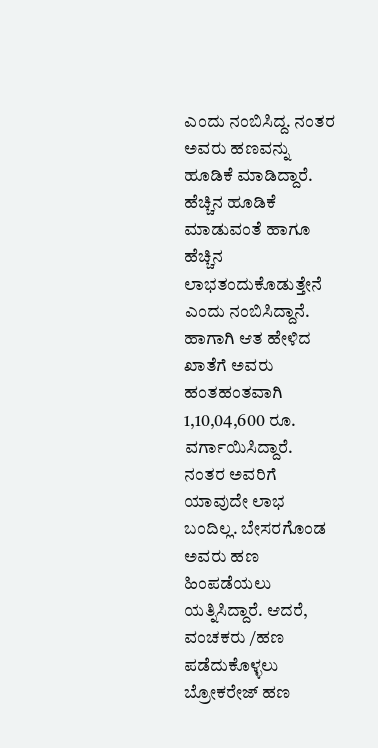ಎಂದು ನಂಬಿಸಿದ್ದ. ನಂತರ ಅವರು ಹಣವನ್ನು ಹೂಡಿಕೆ ಮಾಡಿದ್ದಾರೆ.
ಹೆಚ್ಚಿನ ಹೂಡಿಕೆ ಮಾಡುವಂತೆ ಹಾಗೂ ಹೆಚ್ಚಿನ ಲಾಭತಂದುಕೊಡುತ್ತೇನೆ ಎಂದು ನಂಬಿಸಿದ್ದಾನೆ. ಹಾಗಾಗಿ ಆತ ಹೇಳಿದ ಖಾತೆಗೆ ಅವರು ಹಂತಹಂತವಾಗಿ 1,10,04,600 ರೂ. ವರ್ಗಾಯಿಸಿದ್ದಾರೆ. ನಂತರ ಅವರಿಗೆ ಯಾವುದೇ ಲಾಭ ಬಂದಿಲ್ಲ. ಬೇಸರಗೊಂಡ ಅವರು ಹಣ ಹಿಂಪಡೆಯಲು ಯತ್ನಿಸಿದ್ದಾರೆ. ಆದರೆ, ವಂಚಕರು /ಹಣ ಪಡೆದುಕೊಳ್ಳಲು ಬ್ರೋಕರೇಜ್ ಹಣ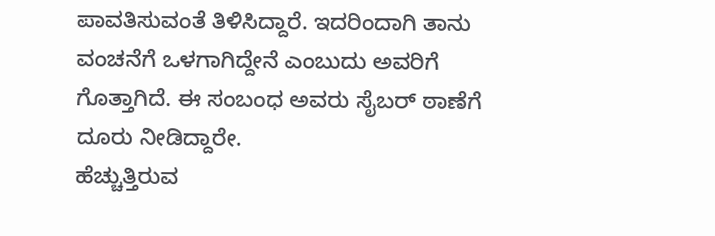ಪಾವತಿಸುವಂತೆ ತಿಳಿಸಿದ್ದಾರೆ. ಇದರಿಂದಾಗಿ ತಾನು ವಂಚನೆಗೆ ಒಳಗಾಗಿದ್ದೇನೆ ಎಂಬುದು ಅವರಿಗೆ ಗೊತ್ತಾಗಿದೆ. ಈ ಸಂಬಂಧ ಅವರು ಸೈಬರ್ ಠಾಣೆಗೆ ದೂರು ನೀಡಿದ್ದಾರೇ.
ಹೆಚ್ಚುತ್ತಿರುವ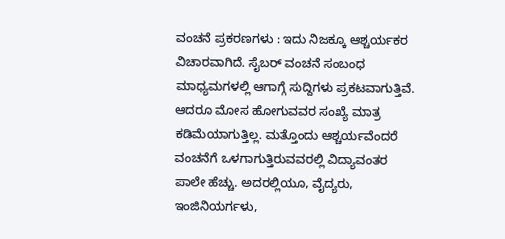ವಂಚನೆ ಪ್ರಕರಣಗಳು : ಇದು ನಿಜಕ್ಕೂ ಆಶ್ಚರ್ಯಕರ ವಿಚಾರವಾಗಿದೆ. ಸೈಬರ್ ವಂಚನೆ ಸಂಬಂಧ ಮಾಧ್ಯಮಗಳಲ್ಲಿ ಆಗಾಗ್ಗೆ ಸುದ್ದಿಗಳು ಪ್ರಕಟವಾಗುತ್ತಿವೆ. ಆದರೂ ಮೋಸ ಹೋಗುವವರ ಸಂಖ್ಯೆ ಮಾತ್ರ ಕಡಿಮೆಯಾಗುತ್ತಿಲ್ಲ. ಮತ್ತೊಂದು ಆಶ್ಚರ್ಯವೆಂದರೆ ವಂಚನೆಗೆ ಒಳಗಾಗುತ್ತಿರುವವರಲ್ಲಿ ವಿದ್ಯಾವಂತರ ಪಾಲೇ ಹೆಚ್ಚು. ಅದರಲ್ಲಿಯೂ, ವೈದ್ಯರು, ಇಂಜಿನಿಯರ್ಗಳು,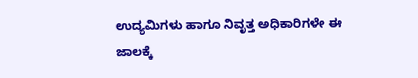ಉದ್ಯಮಿಗಳು ಹಾಗೂ ನಿವೃತ್ತ ಅಧಿಕಾರಿಗಳೇ ಈ ಜಾಲಕ್ಕೆ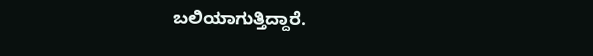ಬಲಿಯಾಗುತ್ತಿದ್ದಾರೆ.